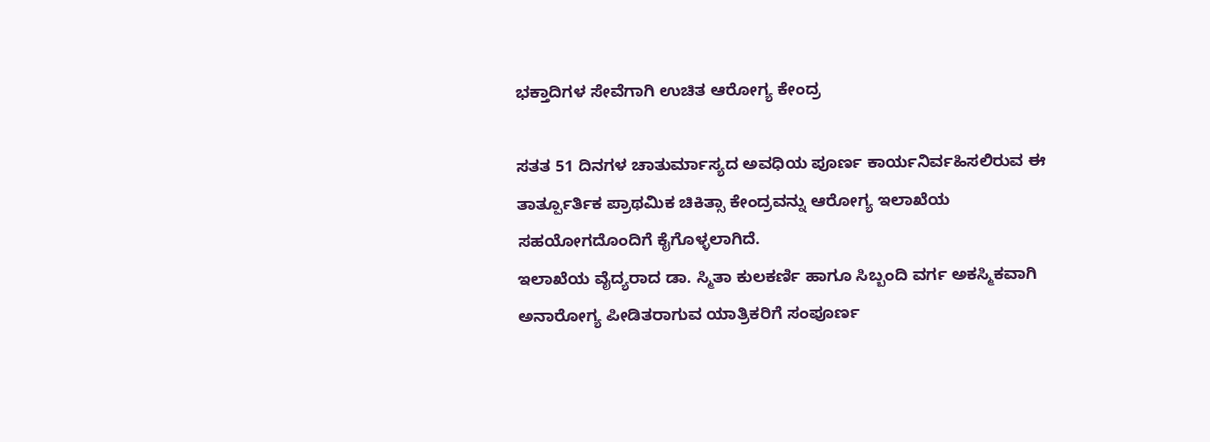ಭಕ್ತಾದಿಗಳ ಸೇವೆಗಾಗಿ ಉಚಿತ ಆರೋಗ್ಯ ಕೇಂದ್ರ

ಸತತ 51 ದಿನಗಳ ಚಾತುರ್ಮಾಸ್ಯದ ಅವಧಿಯ ಪೂರ್ಣ ಕಾರ್ಯನಿರ್ವಹಿಸಲಿರುವ ಈ ತಾರ್ತ್ಪೂರ್ತಿಕ ಪ್ರಾಥಮಿಕ ಚಿಕಿತ್ಸಾ ಕೇಂದ್ರವನ್ನು ಆರೋಗ್ಯ ಇಲಾಖೆಯ ಸಹಯೋಗದೊಂದಿಗೆ ಕೈಗೊಳ್ಳಲಾಗಿದೆ.
ಇಲಾಖೆಯ ವೈದ್ಯರಾದ ಡಾ. ಸ್ಮಿತಾ ಕುಲಕರ್ಣಿ ಹಾಗೂ ಸಿಬ್ಬಂದಿ ವರ್ಗ ಅಕಸ್ಮಿಕವಾಗಿ ಅನಾರೋಗ್ಯ ಪೀಡಿತರಾಗುವ ಯಾತ್ರಿಕರಿಗೆ ಸಂಪೂರ್ಣ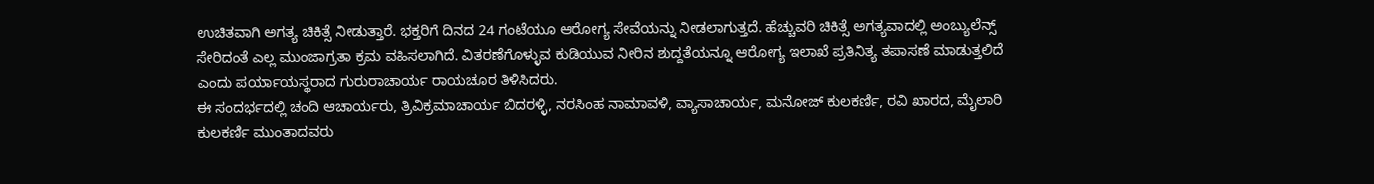ಉಚಿತವಾಗಿ ಅಗತ್ಯ ಚಿಕಿತ್ಸೆ ನೀಡುತ್ತಾರೆ. ಭಕ್ತರಿಗೆ ದಿನದ 24 ಗಂಟೆಯೂ ಆರೋಗ್ಯ ಸೇವೆಯನ್ನು ನೀಡಲಾಗುತ್ತದೆ. ಹೆಚ್ಚುವರಿ ಚಿಕಿತ್ಸೆ ಅಗತ್ಯವಾದಲ್ಲಿ ಅಂಬ್ಯುಲೆನ್ಸ್ ಸೇರಿದಂತೆ ಎಲ್ಲ ಮುಂಜಾಗ್ರತಾ ಕ್ರಮ ವಹಿಸಲಾಗಿದೆ. ವಿತರಣೆಗೊಳ್ಳುವ ಕುಡಿಯುವ ನೀರಿನ ಶುದ್ದತೆಯನ್ನೂ ಆರೋಗ್ಯ ಇಲಾಖೆ ಪ್ರತಿನಿತ್ಯ ತಪಾಸಣೆ ಮಾಡುತ್ತಲಿದೆ ಎಂದು ಪರ್ಯಾಯಸ್ಥರಾದ ಗುರುರಾಚಾರ್ಯ ರಾಯಚೂರ ತಿಳಿಸಿದರು.
ಈ ಸಂದರ್ಭದಲ್ಲಿ ಚಂದಿ ಆಚಾರ್ಯರು, ತ್ರಿವಿಕ್ರಮಾಚಾರ್ಯ ಬಿದರಳ್ಳಿ, ನರಸಿಂಹ ನಾಮಾವಳಿ, ವ್ಯಾಸಾಚಾರ್ಯ, ಮನೋಜ್ ಕುಲಕರ್ಣಿ, ರವಿ ಖಾರದ, ಮೈಲಾರಿ ಕುಲಕರ್ಣಿ ಮುಂತಾದವರು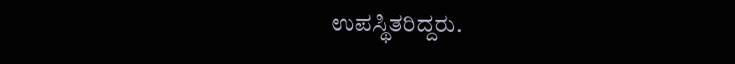ಉಪಸ್ಥಿತರಿದ್ದರು.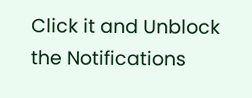Click it and Unblock the Notifications